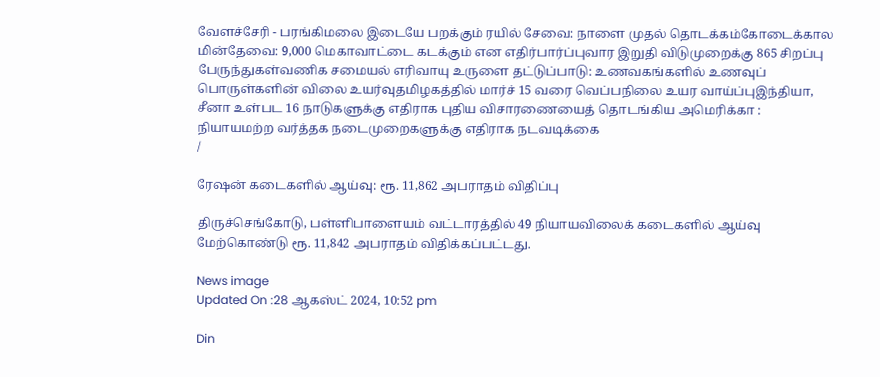வேளச்சேரி - பரங்கிமலை இடையே பறக்கும் ரயில் சேவை: நாளை முதல் தொடக்கம்கோடைக்கால மின்தேவை: 9,000 மெகாவாட்டை கடக்கும் என எதிர்பார்ப்புவார இறுதி விடுமுறைக்கு 865 சிறப்பு பேருந்துகள்வணிக சமையல் எரிவாயு உருளை தட்டுப்பாடு: உணவகங்களில் உணவுப் பொருள்களின் விலை உயர்வுதமிழகத்தில் மார்ச் 15 வரை வெப்பநிலை உயர வாய்ப்புஇந்தியா, சீனா உள்பட 16 நாடுகளுக்கு எதிராக புதிய விசாரணையைத் தொடங்கிய அமெரிக்கா : நியாயமற்ற வர்த்தக நடைமுறைகளுக்கு எதிராக நடவடிக்கை
/

ரேஷன் கடைகளில் ஆய்வு: ரூ. 11,862 அபராதம் விதிப்பு

திருச்செங்கோடு, பள்ளிபாளையம் வட்டாரத்தில் 49 நியாயவிலைக் கடைகளில் ஆய்வு மேற்கொண்டு ரூ. 11,842 அபராதம் விதிக்கப்பட்டது.

News image
Updated On :28 ஆகஸ்ட் 2024, 10:52 pm

Din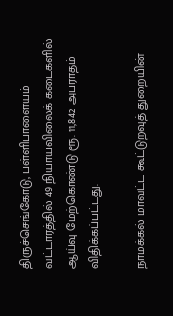திருச்செங்கோடு, பள்ளிபாளையம் வட்டாரத்தில் 49 நியாயவிலைக் கடைகளில் ஆய்வு மேற்கொண்டு ரூ. 11,842 அபராதம் விதிக்கப்பட்டது.

நாமக்கல் மாவட்ட கூட்டுறவுத் துறையின்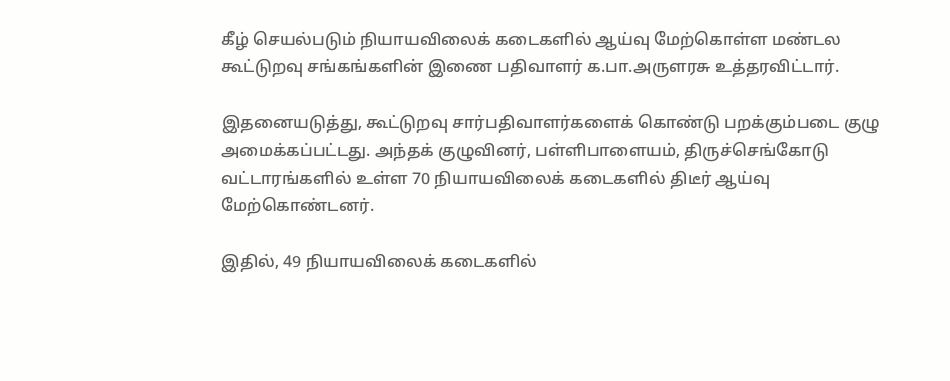கீழ் செயல்படும் நியாயவிலைக் கடைகளில் ஆய்வு மேற்கொள்ள மண்டல கூட்டுறவு சங்கங்களின் இணை பதிவாளர் க.பா.அருளரசு உத்தரவிட்டார்.

இதனையடுத்து, கூட்டுறவு சார்பதிவாளர்களைக் கொண்டு பறக்கும்படை குழு அமைக்கப்பட்டது. அந்தக் குழுவினர், பள்ளிபாளையம், திருச்செங்கோடு வட்டாரங்களில் உள்ள 70 நியாயவிலைக் கடைகளில் திடீர் ஆய்வு மேற்கொண்டனர்.

இதில், 49 நியாயவிலைக் கடைகளில்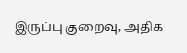இருப்பு குறைவு, அதிக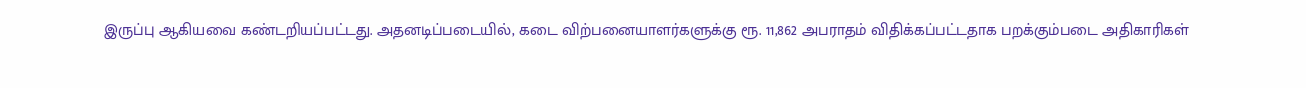இருப்பு ஆகியவை கண்டறியப்பட்டது. அதனடிப்படையில், கடை விற்பனையாளர்களுக்கு ரூ. 11,862 அபராதம் விதிக்கப்பட்டதாக பறக்கும்படை அதிகாரிகள்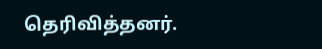தெரிவித்தனர்.